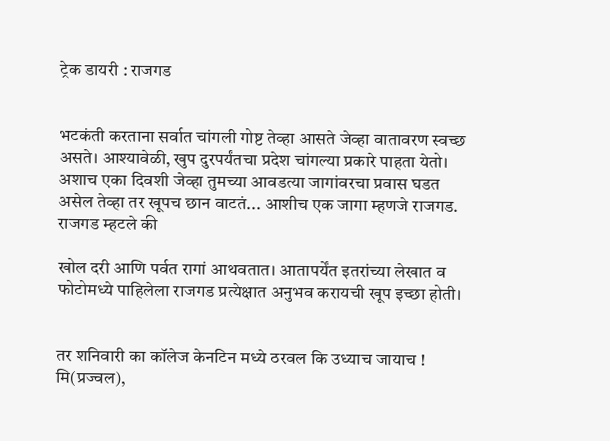ट्रेक डायरी : राजगड


भटकंती करताना सर्वात चांगली गोष्ट तेव्हा आसते जेव्हा वातावरण स्वच्छ असते। आश्यावेळी, खुप दुरपर्यंतचा प्रदेश चांगल्या प्रकारे पाहता येतो। अशाच एका दिवशी जेव्हा तुमच्या आवडत्या जागांवरचा प्रवास घडत असेल तेव्हा तर खूपच छान वाटतं... आशीच एक जागा म्हणजे राजगड. राजगड म्हटले की

खोल दरी आणि पर्वत रागां आथवतात। आतापर्येंत इतरांच्या लेखात व फोटोमध्ये पाहिलेला राजगड प्रत्येक्षात अनुभव करायची खूप इच्छा होती।


तर शनिवारी का कॉलेज केनटिन मध्ये ठरवल कि उध्याच जायाच ! मि(प्रज्वल),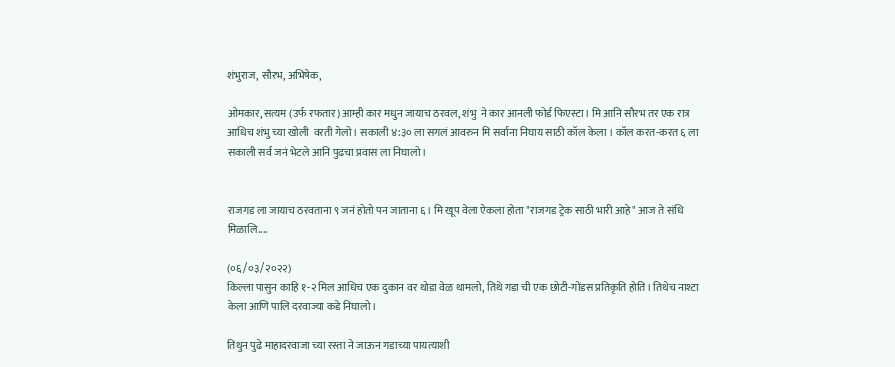शंभुराज, सौरभ, अभिषेक,

ओमकार, सत्यम (उर्फ रफतार) आम्ही कार मधुन जायाच ठरवल, शंभु  ने कार आनली फोर्ड फिएस्टा। मि आनि सौरभ तर एक रात्र आधिच शंभु च्या खोली  वरती गेलो। सकाली ४:३० ला सगलं आवरुन मि सर्वाना निघाय साठी कॉल केला । कॉल करत-करत ६ ला सकाली सर्व जनं भेटले आनि पुढचा प्रवास ला निघालो।


राजगड ला जायाच ठरवताना ९ जनं होतो पन जाताना ६। मि खूप वेला ऐकला होता "राजगड ट्रेक साठी भारी आहे" आज ते संधि मिळालि....

(०६/०३/२०२२)
किल्ला पासुन काहि १-२ मिल आधिच एक दुकान वर थोडा वेळ थामलो, तिथे गडा ची एक छोटी-गोंडस प्रतिकृति होति। तिथेच नाश्टा केला आणि पालि दरवाज्या कडे निघालो।

तिथुन पुढे माहादरवाजा च्या रस्ता ने जाऊन गडाच्या पायत्याशी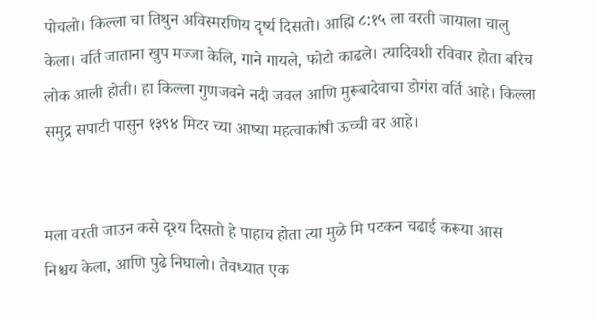पोचलो। किल्ला चा तिथुन अविस्मरणिय दृर्ष्य दिसतो। आह्मि ८:१५ ला वरती जायाला चालु केला। वर्ति जाताना खुप मज्जा केलि, गाने गायले, फोटो काढले। त्यादिवशी रविवार होता बरिच लोक आली होती। हा किल्ला गुणजवने नदी जवल आणि मुरूबादेवाचा डोगंरा वर्ति आहे। किल्ला समुद्र सपाटी पासुन १३९४ मिटर च्या आष्या महत्वाकांषी ऊच्ची वर आहे।


मला वरती जाउन कसे दृश्य दिसतो हे पाहाच होता त्या मुळे मि पटकन चढाई करूया आस निश्चय केला, आणि पुढे निघालो। तेवध्यात एक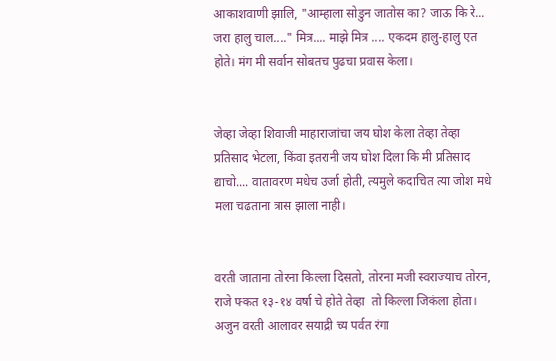आकाशवाणी झालि, "आम्हाला सोडुन जातोस का? जाऊ कि रे... जरा हालु चाल...." मित्र.... माझे मित्र .... एकदम हालु-हालु एत होते। मंग मी सर्वान सोबतच पुढचा प्रवास केला।


जेव्हा जेव्हा शिवाजी माहाराजांचा जय घोश केला तेव्हा तेव्हा प्रतिसाद भेटला, किंवा इतरानी जय घोश दिला कि मी प्रतिसाद द्याचो.... वातावरण मधेच उर्जा होती, त्यमुले कदाचित त्या जोश मधे मला चढताना त्रास झाला नाही।


वरती जाताना तोरना किल्ला दिसतो, तोरना मजी स्वराज्याच तोरन, राजे फ्कत १३-१४ वर्षा चे होते तेव्हा  तो किल्ला जिकंला होता। अजुन वरती आलावर सयाद्री च्य पर्वत रंगा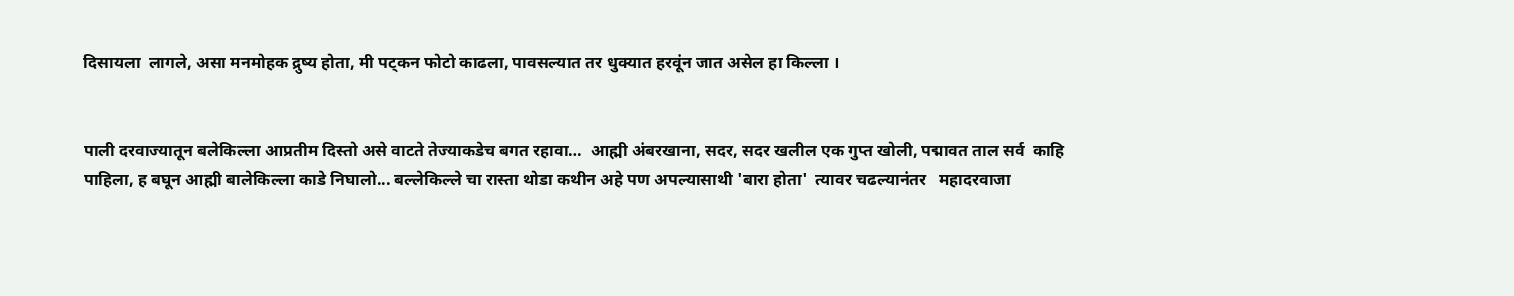दिसायला  लागले, असा मनमोहक द्रुष्य होता, मी पट्कन फोटो काढला, पावसल्यात तर धुक्यात हरवूंन जात असेल हा किल्ला ।


पाली दरवाज्यातून बलेकिल्ला आप्रतीम दिस्तो असे वाटते तेज्याकडेच बगत रहावा…  आह्मी अंबरखाना, सदर, सदर खलील एक गुप्त खोली, पद्मावत ताल सर्व  काहि पाहिला, ह बघून आह्मी बालेकिल्ला काडे निघालो... बल्लेकिल्ले चा रास्ता थोडा कथीन अहे पण अपल्यासाथी 'बारा होता'  त्यावर चढल्यानंतर   महादरवाजा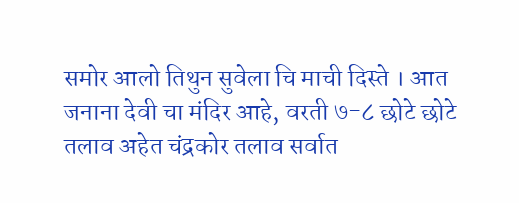समोर आलो तिथुन सुवेला चि माची दिस्ते । आत जनाना देवी चा मंदिर आहे, वरती ७-८ छोटे छोटे तलाव अहेत चंद्रकोर तलाव सर्वात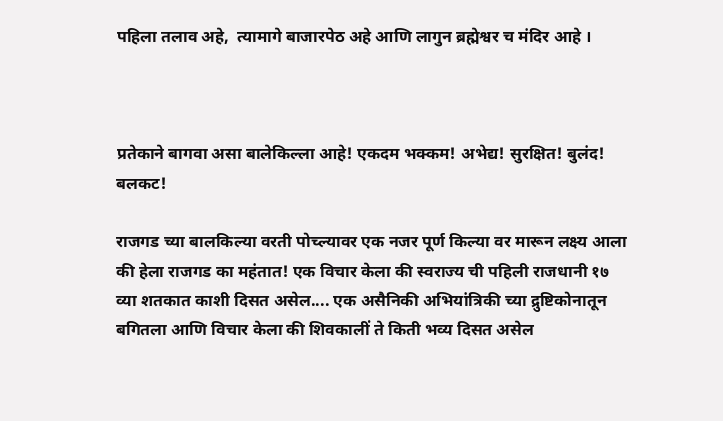पहिला तलाव अहे,  त्यामागे बाजारपेठ अहे आणि लागुन ब्रह्मेश्वर च मंदिर आहे ।



प्रतेकाने बागवा असा बालेकिल्ला आहे! एकदम भक्कम! अभेद्य! सुरक्षित! बुलंद! बलकट!

राजगड च्‍या बालकिल्‍या वरती पोच्‍ल्‍यावर एक नजर पूर्ण किल्‍या वर मारून लक्ष्‍य आला की हेला राजगड का महंतात! एक विचार केला की स्वराज्य ची पहिली राजधानी १७ व्या शतकात काशी दिसत असेल.... एक असैनिकी अभियांत्रिकी च्या द्रुष्टिकोनातून बगितला आणि विचार केला की शिवकालीं ते किती भव्य दिसत असेल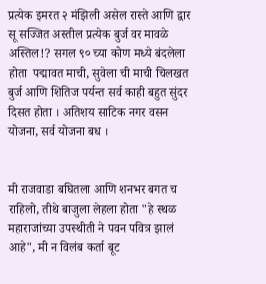प्रत्येक इमरत २ मंझिली असेल रास्ते आणि द्वार सू सज्जित अस्तील प्रत्येक बुर्ज वर मावळे अस्तिल!? सगल ९० च्‍या कोण मध्‍ये बंदलेला होता  पद्मावत माची, सुवेला ची माची चिलखत बुर्ज आणि शितिज पर्यन्त सर्व काही बहुत सुंदर दिसत होता । अतिशय साटिक नगर वसन योजना, सर्व योजना बध ।


मी राजवाडा बघितला आणि शनभर बगत च राहिलो, तीथे बाजुला लेहला होता "हे स्थळ महाराजांच्या उपस्थीती ने पवन पवित्र झालं आहे", मी न विलंब कर्ता बूट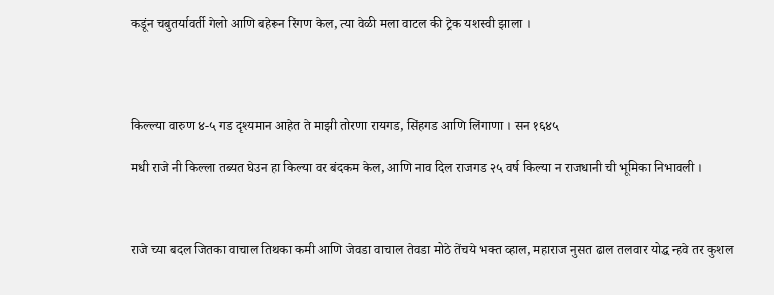कडूंन चबुतर्यावर्ती गेलो आणि बहेरून रिंगण केल, त्या वेळी मला वाटल की ट्रेक यशस्वी झाला ।




किल्ल्या वारुण ४-५ गड दृश्यमान आहेत ते माझी तोरणा रायगड, सिंहगड आणि लिंगाणा । सन १६४५

मधी राजे नी किल्ला तब्यत घेउन हा किल्या वर बंदकम केल, आणि नाव दिल राजगड २५ वर्ष किल्या न राजधानी ची भूमिका निभावली ।



राजे च्या बदल जितका वाचाल तिथका कमी आणि जेवडा वाचाल तेवडा मोठे तेंचये भक्त व्हाल, महाराज नुसत ढाल तलवार योद्ध न्हवे तर कुशल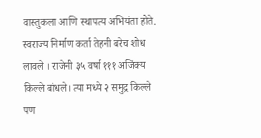वास्तुकला आणि स्थापत्य अभियंता होते. स्वराज्य निर्माण कर्ता तेहनी बरेच शोध लावले । राजेनी ३५ वर्षा १११ अजिंक्य किल्ले बांधले। त्या मध्ये २ समुद्र किल्ले पण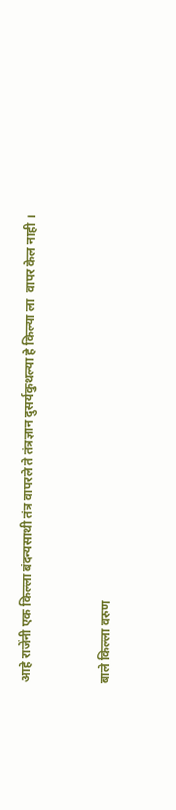आहे राजेंनी एक किल्ला बंदन्यसाथी तंत्र वापरले ते तंत्रज्ञान दुसर्यकुथल्या हे किल्या ला  वापर केल नाही ।


बाले किल्ला वरुण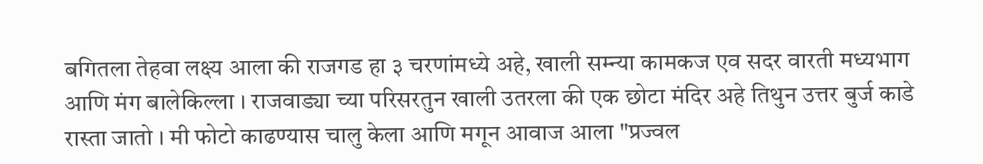बगितला तेहवा लक्ष्य आला की राजगड हा ३ चरणांमध्ये अहे, खाली सम्न्या कामकज एव सदर वारती मध्यभाग आणि मंग बालेकिल्ला । राजवाड्या च्या परिसरतुन खाली उतरला की एक छोटा मंदिर अहे तिथुन उत्तर बुर्ज काडे रास्ता जातो । मी फोटो काढण्यास चालु केला आणि मगून आवाज आला "प्रज्वल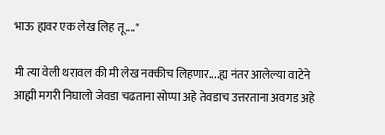भाऊ ह्यवर एक लेख लिह तू...."

मी त्या वेली थरावल की मी लेख नक्कीच लिहणार....ह्य नंतर आलेल्या वाटेने आह्मी मगरी निघालो जेवडा चढताना सोप्पा अहे तेवडाच उत्तरताना अवगड अहे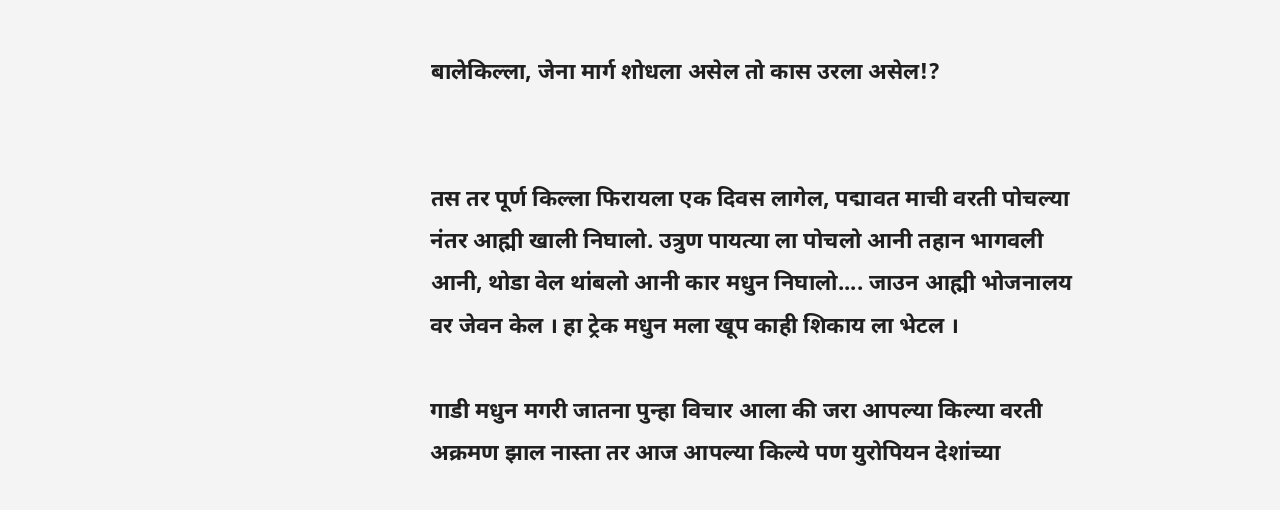बालेकिल्ला, जेना मार्ग शोधला असेल तो कास उरला असेल!?


तस तर पूर्ण किल्ला फिरायला एक दिवस लागेल, पद्मावत माची वरती पोचल्या नंतर आह्मी खाली निघालो. उत्रुण पायत्या ला पोचलो आनी तहान भागवली आनी, थोडा वेल थांबलो आनी कार मधुन निघालो.... जाउन आह्मी भोजनालय वर जेवन केल । हा ट्रेक मधुन मला खूप काही शिकाय ला भेटल ।

गाडी मधुन मगरी जातना पुन्हा विचार आला की जरा आपल्‍या किल्‍या वरती अक्रमण झाल नास्‍ता तर आज आपल्‍या किल्‍ये पण युरोपियन देशांच्‍या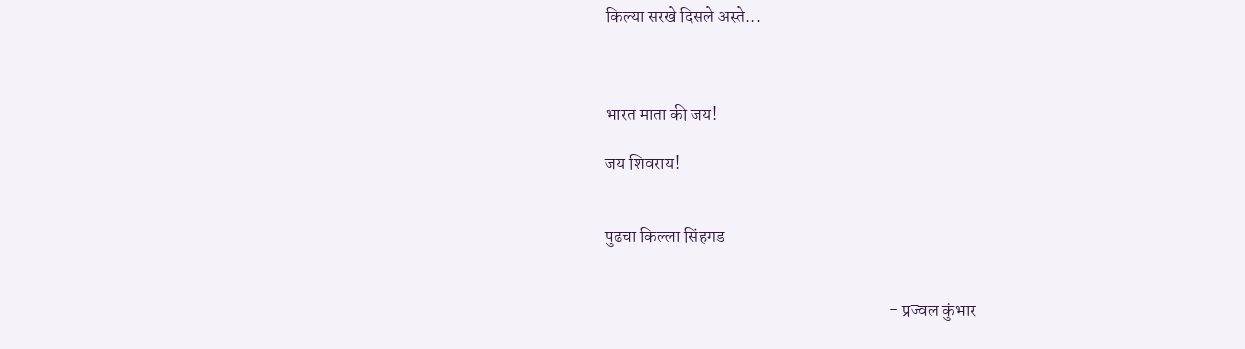किल्‍या सरखे दिसले अस्ते...



भारत माता की जय!

जय शिवराय!


पुढचा किल्ला सिंहगड


                                                                                  - प्रज्वल कुंभार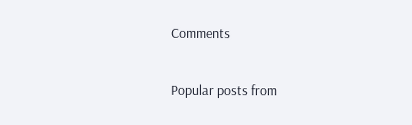Comments

Popular posts from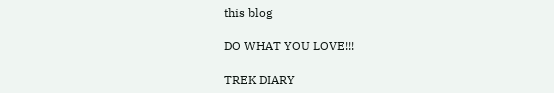this blog

DO WHAT YOU LOVE!!!

TREK DIARY